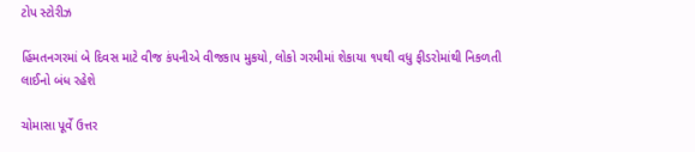ટોપ સ્ટોરીઝ

હિંમતનગરમાં બે દિવસ માટે વીજ કંપનીએ વીજકાપ મુકયો, લોકો ગરમીમાં શેકાયા ૧૫થી વધુ ફીડરોમાંથી નિકળતી લાઈનો બંધ રહેશે

ચોમાસા પૂર્વે ઉત્તર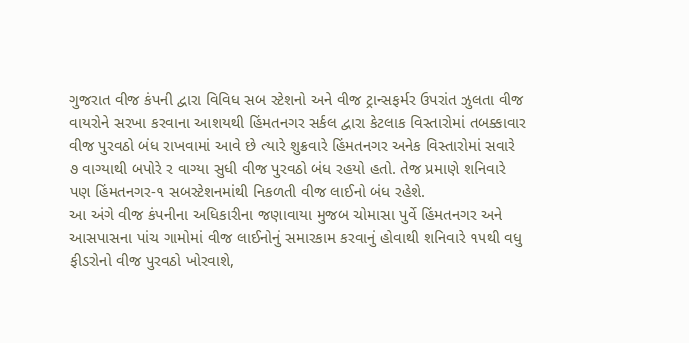ગુજરાત વીજ કંપની દ્વારા વિવિધ સબ સ્ટેશનો અને વીજ ટ્રાન્સફર્મર ઉપરાંત ઝુલતા વીજ વાયરોને સરખા કરવાના આશયથી હિંમતનગર સર્કલ દ્વારા કેટલાક વિસ્તારોમાં તબક્કાવાર વીજ પુરવઠો બંધ રાખવામાં આવે છે ત્યારે શુક્રવારે હિંમતનગર અનેક વિસ્તારોમાં સવારે ૭ વાગ્યાથી બપોરે ર વાગ્યા સુધી વીજ પુરવઠો બંધ રહયો હતો. તેજ પ્રમાણે શનિવારે પણ હિંમતનગર-૧ સબસ્ટેશનમાંથી નિકળતી વીજ લાઈનો બંધ રહેશે.
આ અંગે વીજ કંપનીના અધિકારીના જણાવાયા મુજબ ચોમાસા પુર્વે હિંમતનગર અને આસપાસના પાંચ ગામોમાં વીજ લાઈનોનું સમારકામ કરવાનું હોવાથી શનિવારે ૧૫થી વધુ ફીડરોનો વીજ પુરવઠો ખોરવાશે,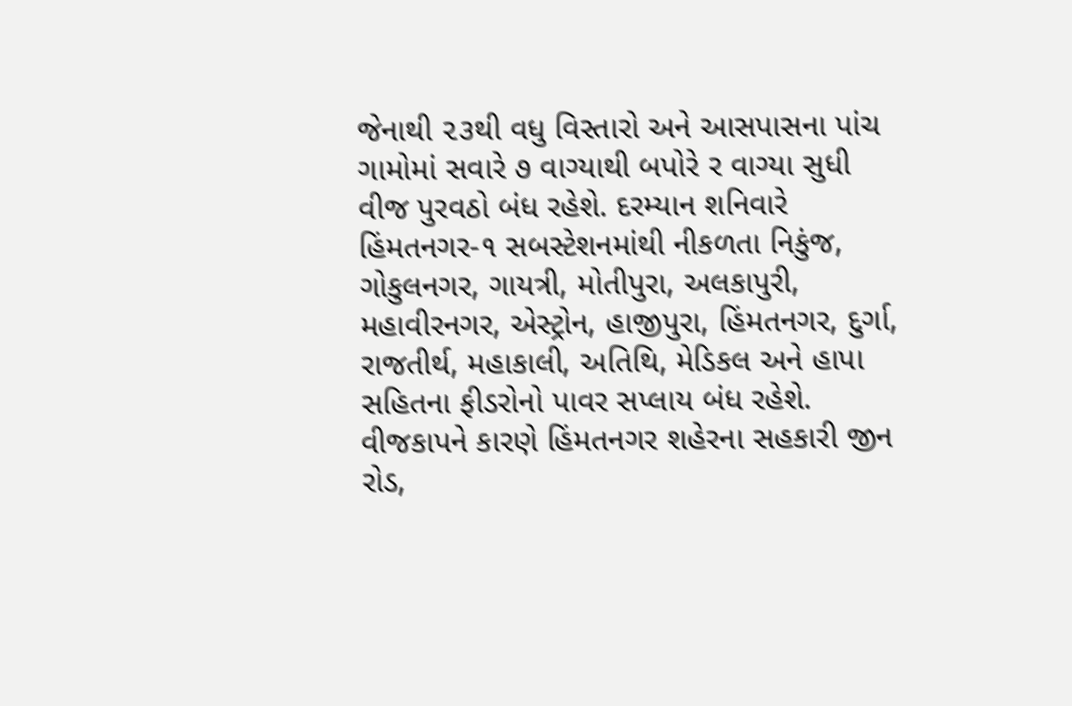જેનાથી ૨૩થી વધુ વિસ્તારો અને આસપાસના પાંચ ગામોમાં સવારે ૭ વાગ્યાથી બપોરે ર વાગ્યા સુધી વીજ પુરવઠો બંધ રહેશે. દરમ્યાન શનિવારે હિંમતનગર-૧ સબસ્ટેશનમાંથી નીકળતા નિકુંજ, ગોકુલનગર, ગાયત્રી, મોતીપુરા, અલકાપુરી, મહાવીરનગર, એસ્ટ્રોન, હાજીપુરા, હિંમતનગર, દુર્ગા, રાજતીર્થ, મહાકાલી, અતિથિ, મેડિકલ અને હાપા સહિતના ફીડરોનો પાવર સપ્લાય બંધ રહેશે.
વીજકાપને કારણે હિંમતનગર શહેરના સહકારી જીન રોડ,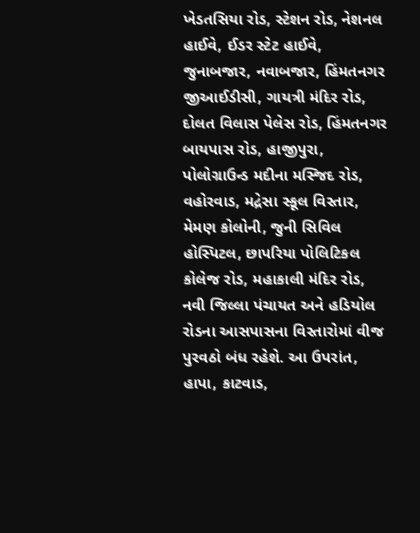ખેડતસિયા રોડ, સ્ટેશન રોડ, નેશનલ હાઈવે, ઈડર સ્ટેટ હાઈવે, જુનાબજાર, નવાબજાર, હિંમતનગર જીઆઈડીસી, ગાયત્રી મંદિર રોડ, દોલત વિલાસ પેલેસ રોડ, હિંમતનગર બાયપાસ રોડ, હાજીપુરા, પોલોગ્રાઉન્ડ મદીના મસ્જિદ રોડ, વહોરવાડ, મદ્રેસા સ્કૂલ વિસ્તાર, મેમણ કોલોની, જુની સિવિલ હોસ્પિટલ, છાપરિયા પોલિટિકલ કોલેજ રોડ, મહાકાલી મંદિર રોડ, નવી જિલ્લા પંચાયત અને હડિયોલ રોડના આસપાસના વિસ્તારોમાં વીજ પુરવઠો બંધ રહેશે. આ ઉપરાંત, હાપા, કાટવાડ,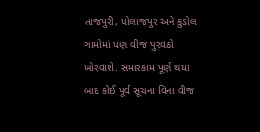તાજપુરી, પોલાજપુર અને કુડોલ ગામોમાં પણ વીજ પુરવઠો ખોરવાશે. સમારકામ પૂર્ણ થયા બાદ કોઈ પૂર્વ સૂચના વિના વીજ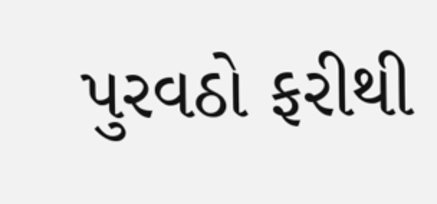પુરવઠો ફરીથી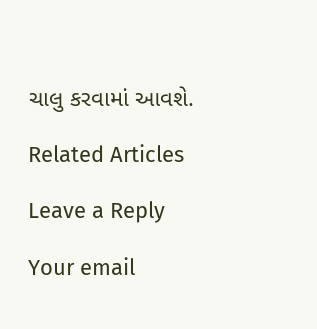ચાલુ કરવામાં આવશે.

Related Articles

Leave a Reply

Your email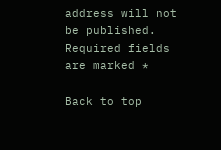address will not be published. Required fields are marked *

Back to top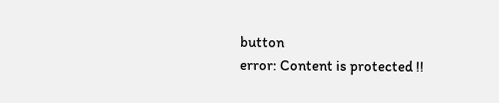button
error: Content is protected !!